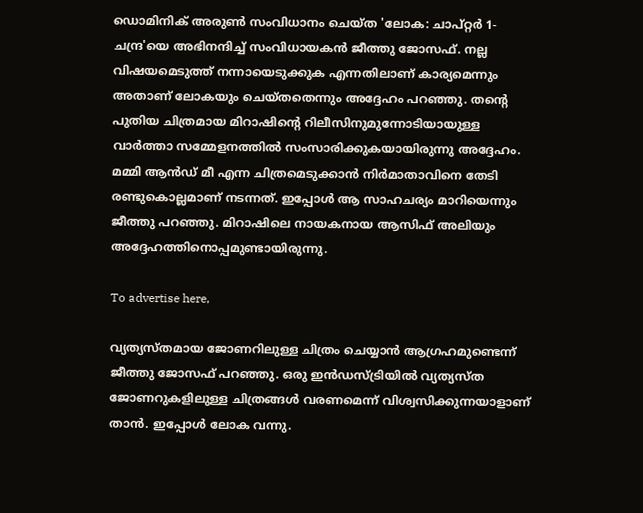ഡൊമിനിക് അരുൺ സംവിധാനം ചെയ്ത 'ലോക: ചാപ്റ്റർ 1-ചന്ദ്ര'യെ അഭിനന്ദിച്ച് സംവിധായകൻ ജീത്തു ജോസഫ്. നല്ല വിഷയമെടുത്ത് നന്നായെടുക്കുക എന്നതിലാണ് കാര്യമെന്നും അതാണ് ലോകയും ചെയ്തതെന്നും അദ്ദേഹം പറഞ്ഞു. തന്റെ പുതിയ ചിത്രമായ മിറാഷിന്റെ റിലീസിനുമുന്നോടിയായുള്ള വാർത്താ സമ്മേളനത്തിൽ സംസാരിക്കുകയായിരുന്നു അദ്ദേഹം. മമ്മി ആൻഡ് മീ എന്ന ചിത്രമെടുക്കാൻ നിർമാതാവിനെ തേടി രണ്ടുകൊല്ലമാണ് നടന്നത്. ഇപ്പോൾ ആ സാഹചര്യം മാറിയെന്നും ജീത്തു പറഞ്ഞു. മിറാഷിലെ നായകനായ ആസിഫ് അലിയും അദ്ദേഹത്തിനൊപ്പമുണ്ടായിരുന്നു.

To advertise here,

വ്യത്യസ്തമായ ജോണറിലുള്ള ചിത്രം ചെയ്യാൻ ആഗ്രഹമുണ്ടെന്ന് ജീത്തു ജോസഫ് പറഞ്ഞു. ഒരു ഇൻഡസ്ട്രിയിൽ വ്യത്യസ്ത ജോണറുകളിലുള്ള ചിത്രങ്ങൾ വരണമെന്ന് വിശ്വസിക്കുന്നയാളാണ് താൻ. ഇപ്പോൾ ലോക വന്നു.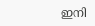ഇനി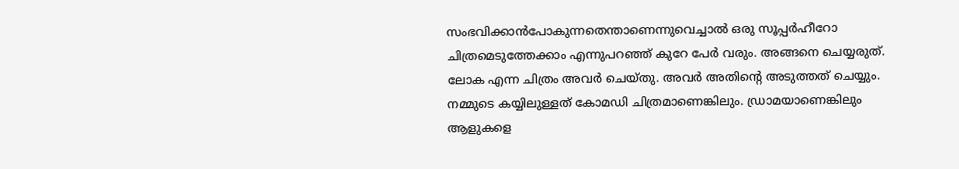സംഭവിക്കാൻപോകുന്നതെന്താണെന്നുവെച്ചാൽ ഒരു സൂപ്പർഹീറോ ചിത്രമെടുത്തേക്കാം എന്നുപറഞ്ഞ് കുറേ പേർ വരും. അങ്ങനെ ചെയ്യരുത്. ലോക എന്ന ചിത്രം അവർ ചെയ്തു. അവർ അതിന്റെ അടുത്തത് ചെയ്യും. നമ്മുടെ കയ്യിലുള്ളത് കോമഡി ചിത്രമാണെങ്കിലും. ഡ്രാമയാണെങ്കിലും ആളുകളെ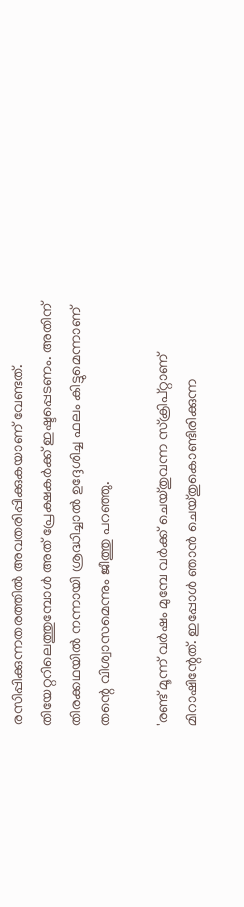രസിപ്പിക്കുന്നതരത്തിൽ അവതരിപ്പിക്കുകയാണ് വേണ്ടത്. തിയേറ്ററിലെത്തുമ്പോൾ അത് പ്രേക്ഷകർക്ക് ഇഷ്ടപ്പെടണം. അതിന് തിരക്കഥയിൽ നന്നായി ശ്രദ്ധിച്ചാൽ ഉദ്ദേശിച്ച ഫലം കിട്ടുമെന്നാണ് തന്റെ വിശ്വാസമെന്നും ജീത്തു പറഞ്ഞു.

'രണ്ട് മൂന്ന് വർഷം മുമ്പേ വർക്ക് ചെയ്തുവന്ന സ്ക്രിപ്റ്റാണ് മിറാഷിന്റേത്. ഇപ്പോൾ ഞാൻ ചെയ്തുകൊണ്ടിരിക്കുന്ന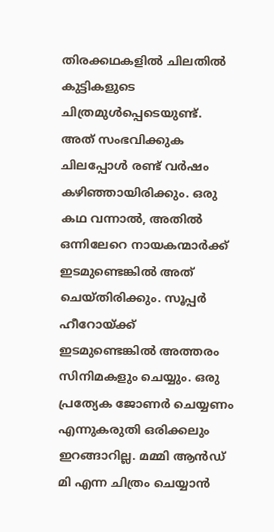തിരക്കഥകളിൽ ചിലതിൽ കുട്ടികളുടെ ചിത്രമുൾപ്പെടെയുണ്ട്. അത് സംഭവിക്കുക ചിലപ്പോൾ രണ്ട് വർഷം കഴിഞ്ഞായിരിക്കും. ഒരു കഥ വന്നാൽ, അതിൽ ഒന്നിലേറെ നായകന്മാർക്ക് ഇടമുണ്ടെങ്കിൽ അത് ചെയ്തിരിക്കും. സൂപ്പർ ഹീറോയ്ക്ക് ഇടമുണ്ടെങ്കിൽ അത്തരം സിനിമകളും ചെയ്യും. ഒരു പ്രത്യേക ജോണർ ചെയ്യണം എന്നുകരുതി ഒരിക്കലും ഇറങ്ങാറില്ല. മമ്മി ആൻഡ് മി എന്ന ചിത്രം ചെയ്യാൻ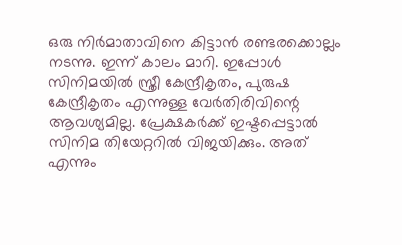ഒരു നിർമാതാവിനെ കിട്ടാൻ രണ്ടരക്കൊല്ലം നടന്നു. ഇന്ന് കാലം മാറി. ഇപ്പോൾ സിനിമയിൽ സ്ത്രീ കേന്ദ്രീകൃതം, പുരുഷ കേന്ദ്രീകൃതം എന്നുള്ള വേർതിരിവിന്റെ ആവശ്യമില്ല. പ്രേക്ഷകർക്ക് ഇഷ്ടപ്പെട്ടാൽ സിനിമ തിയേറ്ററിൽ വിജയിക്കും. അത് എന്നും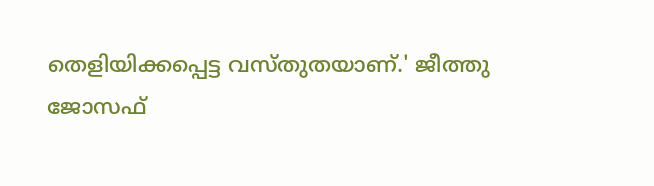തെളിയിക്കപ്പെട്ട വസ്തുതയാണ്.' ജീത്തു ജോസഫ്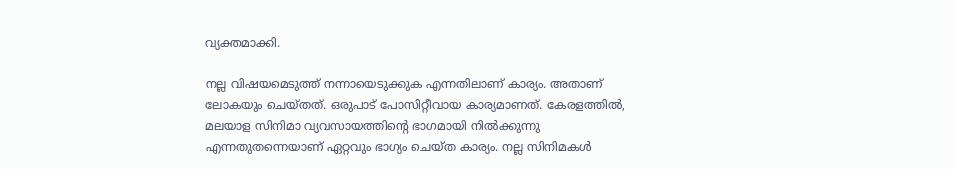വ്യക്തമാക്കി.

നല്ല വിഷയമെടുത്ത് നന്നായെടുക്കുക എന്നതിലാണ് കാര്യം. അതാണ് ലോകയും ചെയ്തത്. ഒരുപാട് പോസിറ്റീവായ കാര്യമാണത്. കേരളത്തിൽ, മലയാള സിനിമാ വ്യവസായത്തിന്റെ ഭാഗമായി നിൽക്കുന്നു എന്നതുതന്നെയാണ് ഏറ്റവും ഭാഗ്യം ചെയ്ത കാര്യം. നല്ല സിനിമകൾ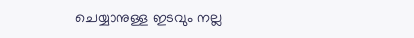ചെയ്യാനുള്ള ഇടവും നല്ല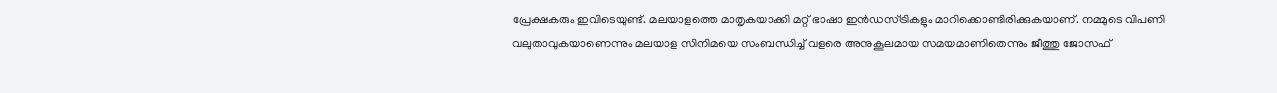പ്രേക്ഷകരും ഇവിടെയുണ്ട്. മലയാളത്തെ മാതൃകയാക്കി മറ്റ് ഭാഷാ ഇൻഡസ്ട്രികളും മാറിക്കൊണ്ടിരിക്കുകയാണ്. നമ്മുടെ വിപണി വലുതാവുകയാണെന്നും മലയാള സിനിമയെ സംബന്ധിച്ച് വളരെ അനുകൂലമായ സമയമാണിതെന്നും ജീത്തു ജോസഫ്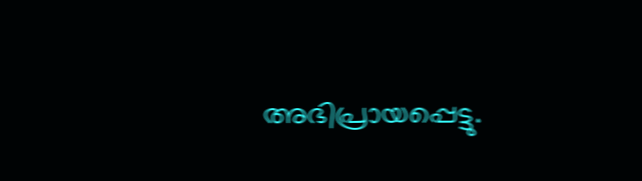അഭിപ്രായപ്പെട്ടു.